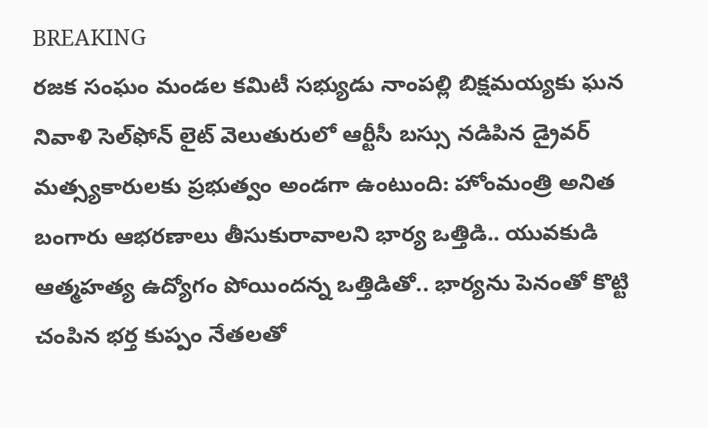BREAKING
రజక సంఘం మండల కమిటీ సభ్యుడు నాంపల్లి బిక్షమయ్యకు ఘన నివాళి సెల్‌ఫోన్ లైట్ వెలుతురులో ఆర్టీసీ బస్సు నడిపిన డ్రైవర్ మత్స్యకారులకు ప్రభుత్వం అండగా ఉంటుంది: హోంమంత్రి అనిత బంగారు ఆభరణాలు తీసుకురావాలని భార్య ఒత్తిడి.. యువకుడి ఆత్మహత్య ఉద్యోగం పోయిందన్న ఒత్తిడితో.. భార్యను పెనంతో కొట్టి చంపిన భర్త కుప్పం నేతలతో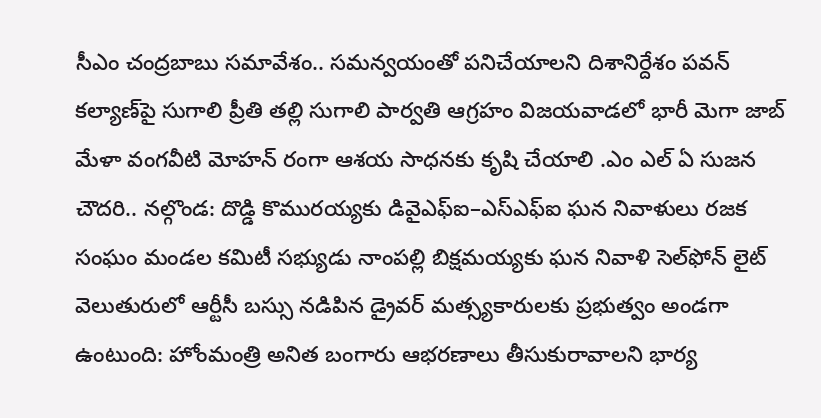సీఎం చంద్రబాబు సమావేశం.. సమన్వయంతో పనిచేయాలని దిశానిర్దేశం పవన్ కల్యాణ్‌పై సుగాలి ప్రీతి తల్లి సుగాలి పార్వతి ఆగ్రహం విజయవాడలో భారీ మెగా జాబ్ మేళా వంగవీటి మోహన్ రంగా ఆశయ సాధనకు కృషి చేయాలి .ఎం ఎల్ ఏ సుజన చౌదరి.. నల్గొండ: దొడ్డి కొమురయ్యకు డివైఎఫ్ఐ–ఎస్ఎఫ్ఐ ఘన నివాళులు రజక సంఘం మండల కమిటీ సభ్యుడు నాంపల్లి బిక్షమయ్యకు ఘన నివాళి సెల్‌ఫోన్ లైట్ వెలుతురులో ఆర్టీసీ బస్సు నడిపిన డ్రైవర్ మత్స్యకారులకు ప్రభుత్వం అండగా ఉంటుంది: హోంమంత్రి అనిత బంగారు ఆభరణాలు తీసుకురావాలని భార్య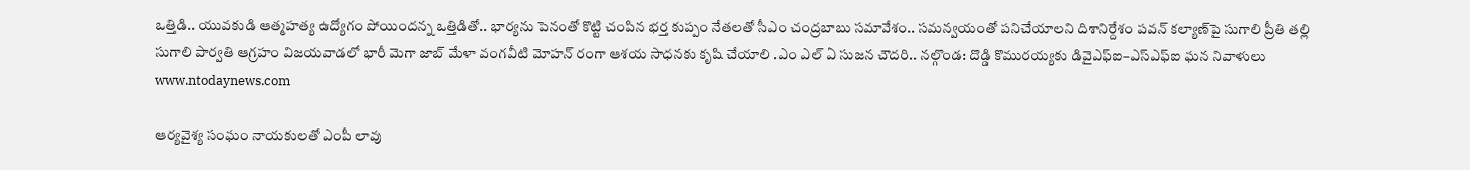ఒత్తిడి.. యువకుడి ఆత్మహత్య ఉద్యోగం పోయిందన్న ఒత్తిడితో.. భార్యను పెనంతో కొట్టి చంపిన భర్త కుప్పం నేతలతో సీఎం చంద్రబాబు సమావేశం.. సమన్వయంతో పనిచేయాలని దిశానిర్దేశం పవన్ కల్యాణ్‌పై సుగాలి ప్రీతి తల్లి సుగాలి పార్వతి ఆగ్రహం విజయవాడలో భారీ మెగా జాబ్ మేళా వంగవీటి మోహన్ రంగా ఆశయ సాధనకు కృషి చేయాలి .ఎం ఎల్ ఏ సుజన చౌదరి.. నల్గొండ: దొడ్డి కొమురయ్యకు డివైఎఫ్ఐ–ఎస్ఎఫ్ఐ ఘన నివాళులు
www.ntodaynews.com

ఆర్యవైశ్య సంఘం నాయకులతో ఎంపీ లావు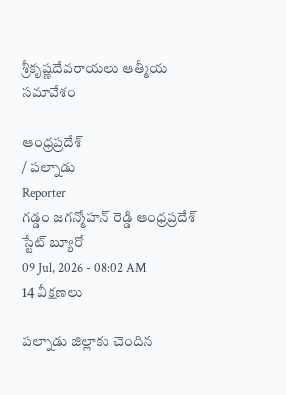శ్రీకృష్ణదేవరాయలు ఆత్మీయ సమావేశం

ఆంధ్రప్రదేశ్
/ పల్నాడు
Reporter
గడ్డం జగన్మోహన్ రెడ్డి ఆంధ్రప్రదేశ్ స్టేట్ బ్యూరో
09 Jul, 2026 - 08:02 AM
14 వీక్షణలు

పల్నాడు జిల్లాకు చెందిన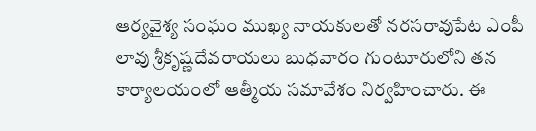ఆర్యవైశ్య సంఘం ముఖ్య నాయకులతో నరసరావుపేట ఎంపీ లావు శ్రీకృష్ణదేవరాయలు బుధవారం గుంటూరులోని తన కార్యాలయంలో ఆత్మీయ సమావేశం నిర్వహించారు. ఈ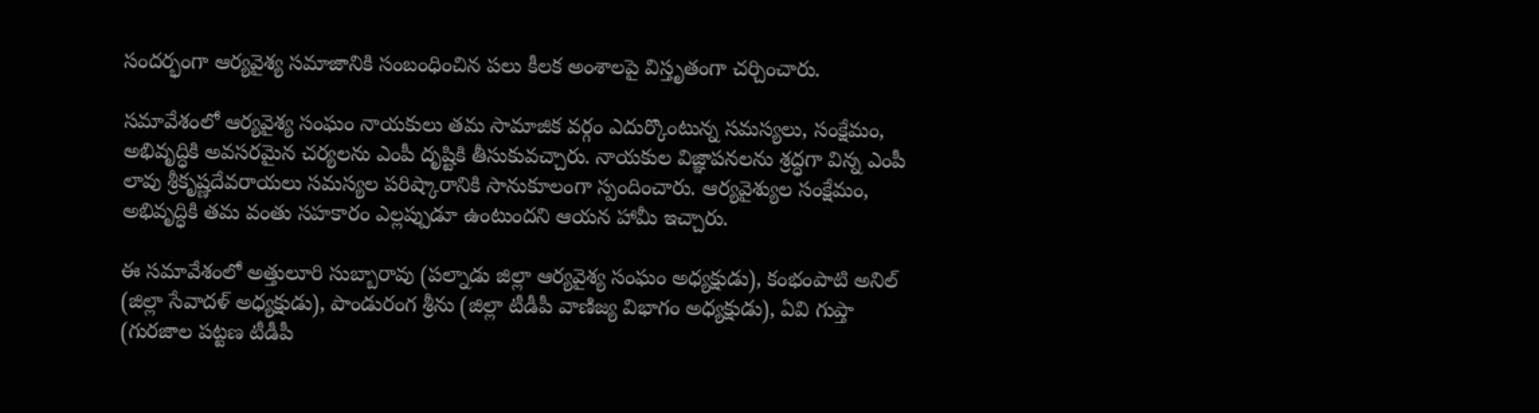సందర్భంగా ఆర్యవైశ్య సమాజానికి సంబంధించిన పలు కీలక అంశాలపై విస్తృతంగా చర్చించారు.

సమావేశంలో ఆర్యవైశ్య సంఘం నాయకులు తమ సామాజిక వర్గం ఎదుర్కొంటున్న సమస్యలు, సంక్షేమం, అభివృద్ధికి అవసరమైన చర్యలను ఎంపీ దృష్టికి తీసుకువచ్చారు. నాయకుల విజ్ఞాపనలను శ్రద్ధగా విన్న ఎంపీ లావు శ్రీకృష్ణదేవరాయలు సమస్యల పరిష్కారానికి సానుకూలంగా స్పందించారు. ఆర్యవైశ్యుల సంక్షేమం, అభివృద్ధికి తమ వంతు సహకారం ఎల్లప్పుడూ ఉంటుందని ఆయన హామీ ఇచ్చారు.

ఈ సమావేశంలో అత్తులూరి సుబ్బారావు (పల్నాడు జిల్లా ఆర్యవైశ్య సంఘం అధ్యక్షుడు), కంభంపాటి అనిల్ (జిల్లా సేవాదళ్ అధ్యక్షుడు), పాండురంగ శ్రీను (జిల్లా టీడీపీ వాణిజ్య విభాగం అధ్యక్షుడు), ఏవి గుప్తా (గురజాల పట్టణ టీడీపీ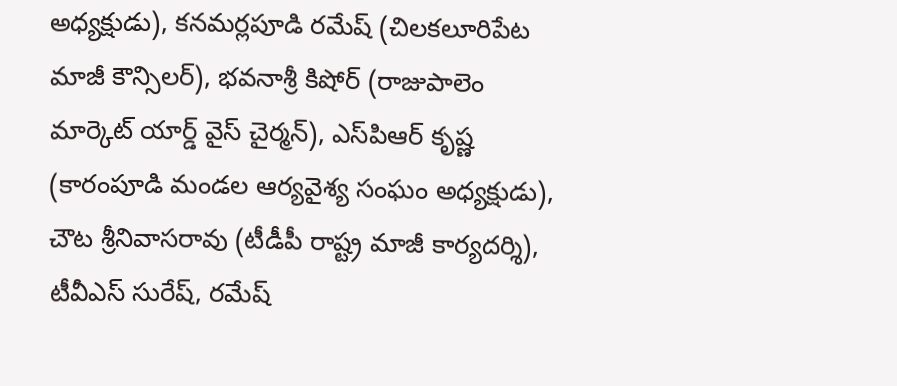అధ్యక్షుడు), కనమర్లపూడి రమేష్ (చిలకలూరిపేట మాజీ కౌన్సిలర్), భవనాశ్రీ కిషోర్ (రాజుపాలెం మార్కెట్ యార్డ్ వైస్ చైర్మన్), ఎస్‌పి‌ఆర్ కృష్ణ (కారంపూడి మండల ఆర్యవైశ్య సంఘం అధ్యక్షుడు), చౌట శ్రీనివాసరావు (టీడీపీ రాష్ట్ర మాజీ కార్యదర్శి), టీవీఎస్ సురేష్, రమేష్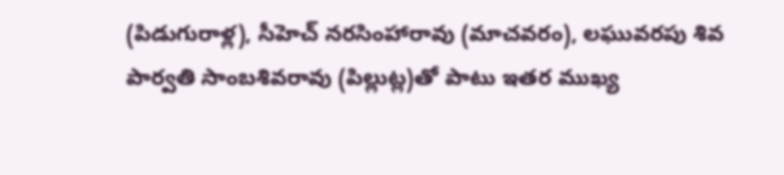(పిడుగురాళ్ల), సీహెచ్ నరసింహారావు (మాచవరం), లఘువరపు శివ పార్వతి సాంబశివరావు (పిల్లుట్ల)తో పాటు ఇతర ముఖ్య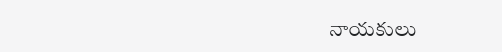నాయకులు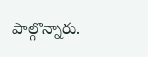పాల్గొన్నారు.